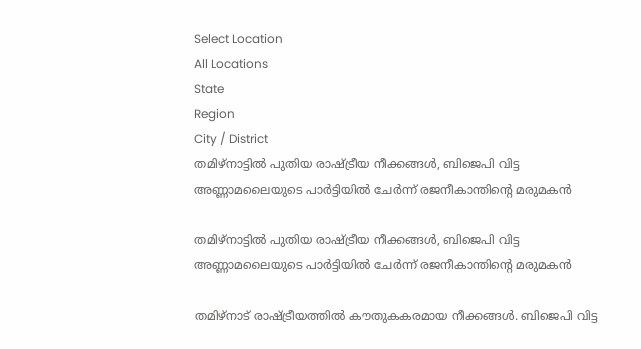Select Location
All Locations
State
Region
City / District
തമിഴ്നാട്ടിൽ പുതിയ രാഷ്ട്രീയ നീക്കങ്ങൾ, ബിജെപി വിട്ട അണ്ണാമലൈയുടെ പാർട്ടിയിൽ ചേർന്ന് രജനീകാന്തിന്റെ മരുമകൻ

തമിഴ്നാട്ടിൽ പുതിയ രാഷ്ട്രീയ നീക്കങ്ങൾ, ബിജെപി വിട്ട അണ്ണാമലൈയുടെ പാർട്ടിയിൽ ചേർന്ന് രജനീകാന്തിന്റെ മരുമകൻ

തമിഴ്നാട് രാഷ്ട്രീയത്തിൽ കൗതുകകരമായ നീക്കങ്ങൾ. ബിജെപി വിട്ട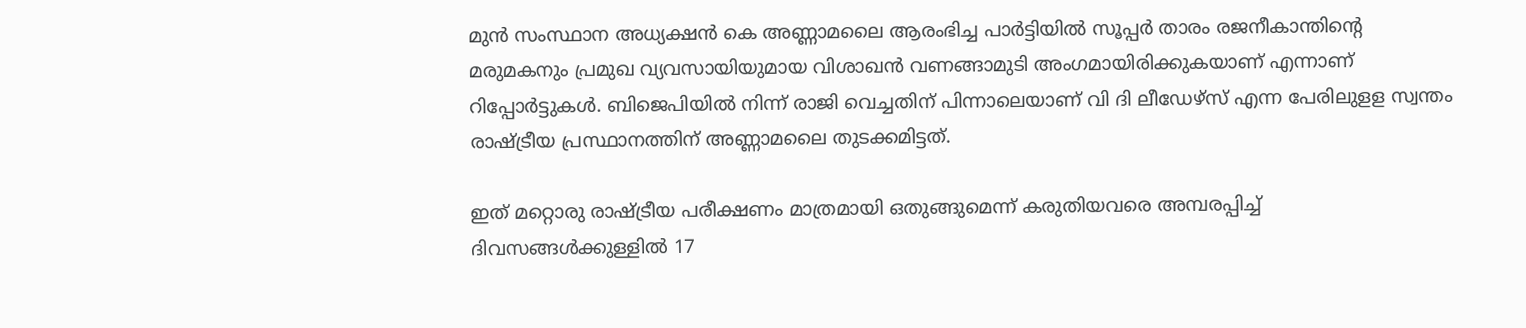മുൻ സംസ്ഥാന അധ്യക്ഷൻ കെ അണ്ണാമലൈ ആരംഭിച്ച പാർട്ടിയിൽ സൂപ്പർ താരം രജനീകാന്തിന്റെ മരുമകനും പ്രമുഖ വ്യവസായിയുമായ വിശാഖൻ വണങ്ങാമുടി അംഗമായിരിക്കുകയാണ് എന്നാണ് റിപ്പോർട്ടുകൾ. ബിജെപിയിൽ നിന്ന് രാജി വെച്ചതിന് പിന്നാലെയാണ് വി ദി ലീഡേഴ്സ് എന്ന പേരിലുളള സ്വന്തം രാഷ്ട്രീയ പ്രസ്ഥാനത്തിന് അണ്ണാമലൈ തുടക്കമിട്ടത്.

ഇത് മറ്റൊരു രാഷ്ട്രീയ പരീക്ഷണം മാത്രമായി ഒതുങ്ങുമെന്ന് കരുതിയവരെ അമ്പരപ്പിച്ച് ദിവസങ്ങൾക്കുള്ളിൽ 17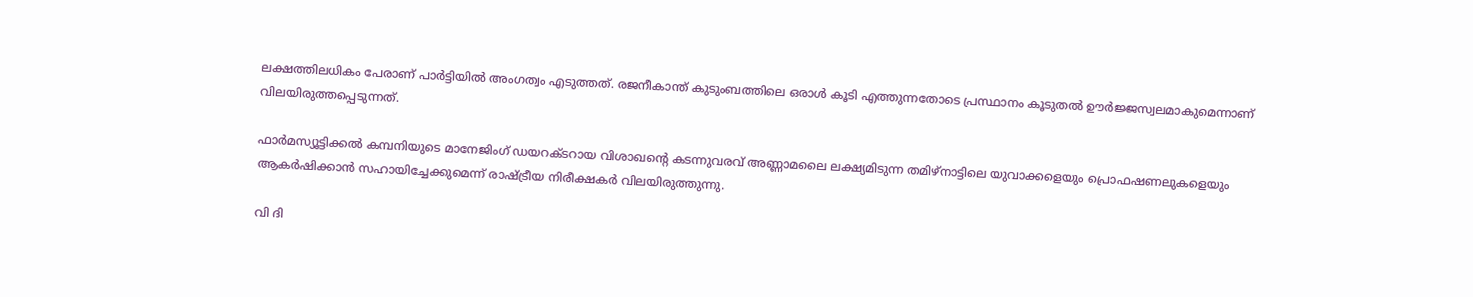ലക്ഷത്തിലധികം പേരാണ് പാർട്ടിയിൽ അംഗത്വം എടുത്തത്. രജനീകാന്ത് കുടുംബത്തിലെ ഒരാൾ കൂടി എത്തുന്നതോടെ പ്രസ്ഥാനം കൂടുതൽ ഊർജ്ജസ്വലമാകുമെന്നാണ് വിലയിരുത്തപ്പെടുന്നത്.

ഫാർമസ്യൂട്ടിക്കൽ കമ്പനിയുടെ മാനേജിംഗ് ഡയറക്ടറായ വിശാഖന്റെ കടന്നുവരവ് അണ്ണാമലൈ ലക്ഷ്യമിടുന്ന തമിഴ്നാട്ടിലെ യുവാക്കളെയും പ്രൊഫഷണലുകളെയും ആകർഷിക്കാൻ സഹായിച്ചേക്കുമെന്ന് രാഷ്ട്രീയ നിരീക്ഷകർ വിലയിരുത്തുന്നു.

വി ദി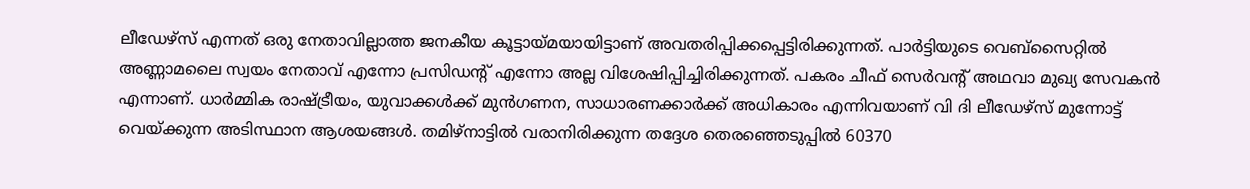ലീഡേഴ്സ് എന്നത് ഒരു നേതാവില്ലാത്ത ജനകീയ കൂട്ടായ്മയായിട്ടാണ് അവതരിപ്പിക്കപ്പെട്ടിരിക്കുന്നത്. പാർട്ടിയുടെ വെബ്‌സൈറ്റിൽ അണ്ണാമലൈ സ്വയം നേതാവ് എന്നോ പ്രസിഡന്റ് എന്നോ അല്ല വിശേഷിപ്പിച്ചിരിക്കുന്നത്. പകരം ചീഫ് സെർവന്റ് അഥവാ മുഖ്യ സേവകൻ എന്നാണ്. ധാർമ്മിക രാഷ്ട്രീയം, യുവാക്കൾക്ക് മുൻഗണന, സാധാരണക്കാർക്ക് അധികാരം എന്നിവയാണ് വി ദി ലീഡേഴ്സ് മുന്നോട്ട് വെയ്ക്കുന്ന അടിസ്ഥാന ആശയങ്ങൾ. തമിഴ്നാട്ടിൽ വരാനിരിക്കുന്ന തദ്ദേശ തെരഞ്ഞെടുപ്പിൽ 60370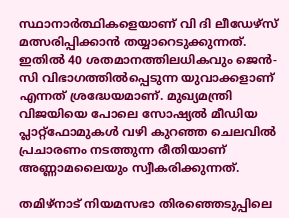സ്ഥാനാർത്ഥികളെയാണ് വി ദി ലീഡേഴ്സ് മത്സരിപ്പിക്കാൻ തയ്യാറെടുക്കുന്നത്. ഇതിൽ 40 ശതമാനത്തിലധികവും ജെൻ-സി വിഭാഗത്തിൽപ്പെടുന്ന യുവാക്കളാണ് എന്നത് ശ്രദ്ധേയമാണ്. മുഖ്യമന്ത്രി വിജയിയെ പോലെ സോഷ്യൽ മീഡിയ പ്ലാറ്റ്‌ഫോമുകൾ വഴി കുറഞ്ഞ ചെലവിൽ പ്രചാരണം നടത്തുന്ന രീതിയാണ് അണ്ണാമലൈയും സ്വീകരിക്കുന്നത്.

തമിഴ്നാട് നിയമസഭാ തിരഞ്ഞെടുപ്പിലെ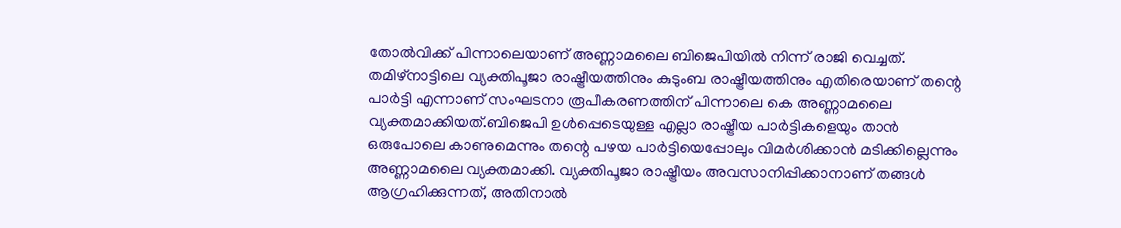തോൽവിക്ക് പിന്നാലെയാണ് അണ്ണാമലൈ ബിജെപിയിൽ നിന്ന് രാജി വെച്ചത്. തമിഴ്‌നാട്ടിലെ വ്യക്തിപൂജാ രാഷ്ട്രീയത്തിനും കുടുംബ രാഷ്ട്രീയത്തിനും എതിരെയാണ് തന്റെ പാർട്ടി എന്നാണ് സംഘടനാ രൂപീകരണത്തിന് പിന്നാലെ കെ അണ്ണാമലൈ വ്യക്തമാക്കിയത്.ബിജെപി ഉൾപ്പെടെയുള്ള എല്ലാ രാഷ്ട്രീയ പാർട്ടികളെയും താൻ ഒരുപോലെ കാണുമെന്നും തന്റെ പഴയ പാർട്ടിയെപ്പോലും വിമർശിക്കാൻ മടിക്കില്ലെന്നും അണ്ണാമലൈ വ്യക്തമാക്കി. വ്യക്തിപൂജാ രാഷ്ട്രീയം അവസാനിപ്പിക്കാനാണ് തങ്ങൾ ആഗ്രഹിക്കുന്നത്, അതിനാൽ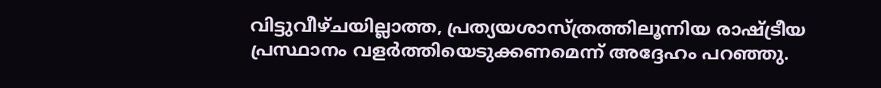വിട്ടുവീഴ്ചയില്ലാത്ത, പ്രത്യയശാസ്ത്രത്തിലൂന്നിയ രാഷ്ട്രീയ പ്രസ്ഥാനം വളർത്തിയെടുക്കണമെന്ന് അദ്ദേഹം പറഞ്ഞു.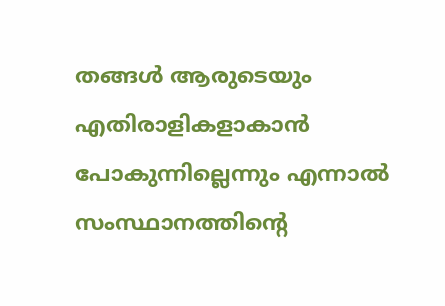തങ്ങൾ ആരുടെയും എതിരാളികളാകാൻ പോകുന്നില്ലെന്നും എന്നാൽ സംസ്ഥാനത്തിന്റെ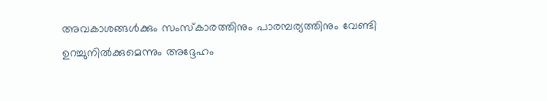അവകാശങ്ങൾക്കും സംസ്‌കാരത്തിനും പാരമ്പര്യത്തിനും വേണ്ടി ഉറച്ചുനിൽക്കുമെന്നും അദ്ദേഹം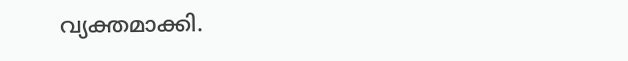വ്യക്തമാക്കി.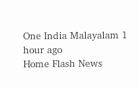One India Malayalam 1 hour ago
Home Flash News